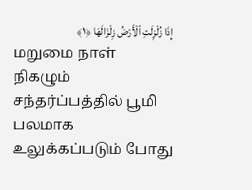إِذَا زُلْزِلَتِ ٱلْأَرْضُ زِلْزَالَهَا ﴿١﴾
மறுமை நாள் நிகழும் சந்தர்ப்பத்தில் பூமி பலமாக உலுக்கப்படும் போது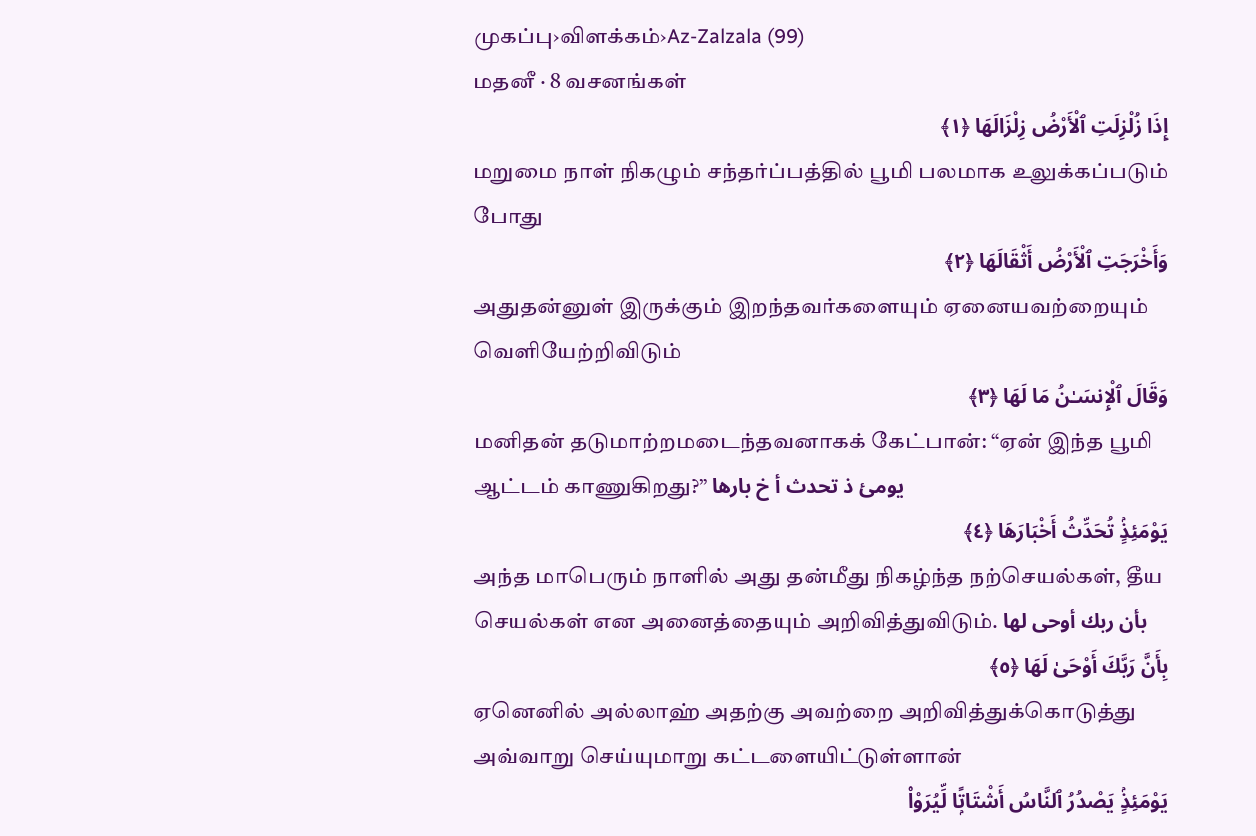முகப்பு›விளக்கம்›Az-Zalzala (99)
மதனீ · 8 வசனங்கள்
إِذَا زُلْزِلَتِ ٱلْأَرْضُ زِلْزَالَهَا ﴿١﴾
மறுமை நாள் நிகழும் சந்தர்ப்பத்தில் பூமி பலமாக உலுக்கப்படும் போது
وَأَخْرَجَتِ ٱلْأَرْضُ أَثْقَالَهَا ﴿٢﴾
அதுதன்னுள் இருக்கும் இறந்தவர்களையும் ஏனையவற்றையும் வெளியேற்றிவிடும்
وَقَالَ ٱلْإِنسَـٰنُ مَا لَهَا ﴿٣﴾
மனிதன் தடுமாற்றமடைந்தவனாகக் கேட்பான்: “ஏன் இந்த பூமி ஆட்டம் காணுகிறது?” يومئ ذ تحدث أ خ بارها
يَوْمَئِذٍۢ تُحَدِّثُ أَخْبَارَهَا ﴿٤﴾
அந்த மாபெரும் நாளில் அது தன்மீது நிகழ்ந்த நற்செயல்கள், தீய செயல்கள் என அனைத்தையும் அறிவித்துவிடும். بأن ربك أوحى لها
بِأَنَّ رَبَّكَ أَوْحَىٰ لَهَا ﴿٥﴾
ஏனெனில் அல்லாஹ் அதற்கு அவற்றை அறிவித்துக்கொடுத்து அவ்வாறு செய்யுமாறு கட்டளையிட்டுள்ளான்
يَوْمَئِذٍۢ يَصْدُرُ ٱلنَّاسُ أَشْتَاتًۭا لِّيُرَوْا۟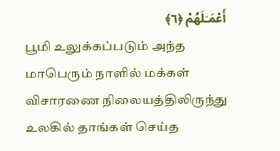أَعْمَـٰلَهُمْ ﴿٦﴾
பூமி உலுக்கப்படும் அந்த மாபெரும் நாளில் மக்கள் விசாரணை நிலையத்திலிருந்து உலகில் தாங்கள் செய்த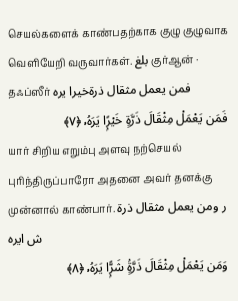செயல்களைக் காண்பதற்காக குழு குழுவாக வெளியேறி வருவார்கள். بلغ குர்ஆன் · தஃப்ஸீர் فمن يعمل مثقال ذرةخيرا يره
فَمَن يَعْمَلْ مِثْقَالَ ذَرَّةٍ خَيْرًۭا يَرَهُۥ ﴿٧﴾
யார் சிறிய எறும்பு அளவு நற்செயல் புரிந்திருப்பாரோ அதனை அவர் தனக்கு முன்னால் காண்பார். ر ومن يعمل مثقال ذرة ش ايره
وَمَن يَعْمَلْ مِثْقَالَ ذَرَّةٍۢ شَرًّۭا يَرَهُۥ ﴿٨﴾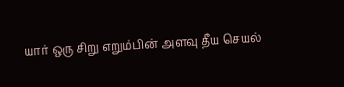யார் ஒரு சிறு எறும்பின் அளவு தீய செயல்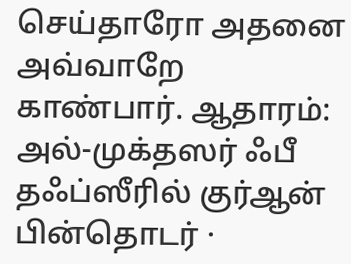செய்தாரோ அதனை அவ்வாறே காண்பார். ஆதாரம்: அல்-முக்தஸர் ஃபீ தஃப்ஸீரில் குர்ஆன்
பின்தொடர் ·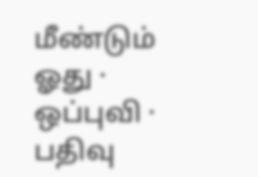மீண்டும் ஓது · ஒப்புவி · பதிவு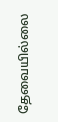தேவையில்லை